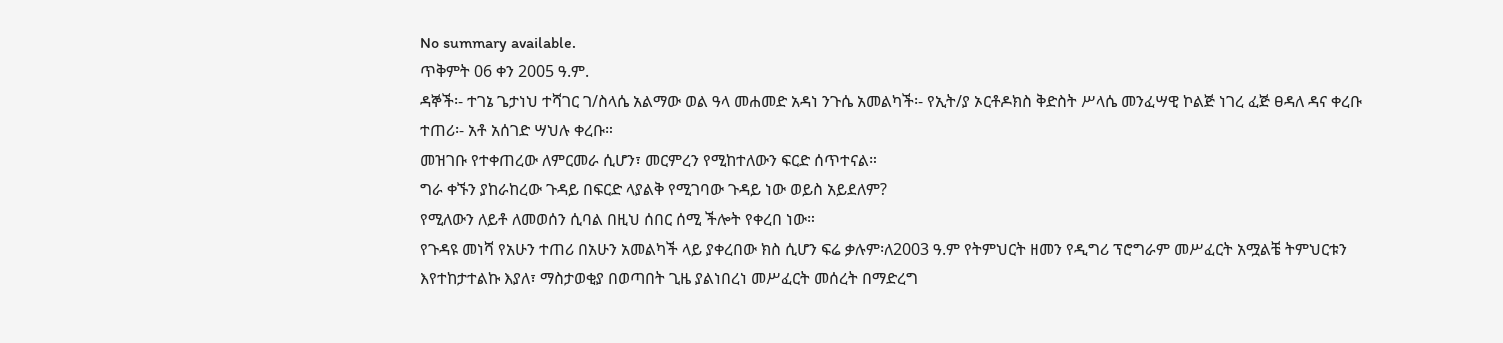No summary available.
ጥቅምት 06 ቀን 2005 ዓ.ም.
ዳኞች፡- ተገኔ ጌታነህ ተሻገር ገ/ስላሴ አልማው ወል ዓላ መሐመድ አዳነ ንጉሴ አመልካች፡- የኢት/ያ ኦርቶዶክስ ቅድስት ሥላሴ መንፈሣዊ ኮልጅ ነገረ ፈጅ ፀዳለ ዳና ቀረቡ ተጠሪ፡- አቶ አሰገድ ሣህሉ ቀረቡ።
መዝገቡ የተቀጠረው ለምርመራ ሲሆን፣ መርምረን የሚከተለውን ፍርድ ሰጥተናል።
ግራ ቀኙን ያከራከረው ጉዳይ በፍርድ ላያልቅ የሚገባው ጉዳይ ነው ወይስ አይደለም?
የሚለውን ለይቶ ለመወሰን ሲባል በዚህ ሰበር ሰሚ ችሎት የቀረበ ነው።
የጉዳዩ መነሻ የአሁን ተጠሪ በአሁን አመልካች ላይ ያቀረበው ክስ ሲሆን ፍሬ ቃሉም፡ለ2003 ዓ.ም የትምህርት ዘመን የዲግሪ ፕሮግራም መሥፈርት አሟልቼ ትምህርቱን እየተከታተልኩ እያለ፣ ማስታወቂያ በወጣበት ጊዜ ያልነበረነ መሥፈርት መሰረት በማድረግ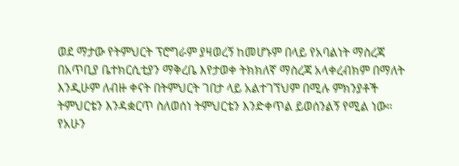ወደ ማታው የትምህርት ፕሮግራም ያዛወረኝ ከመሆኑም በላይ የአባልነት ማስረጃ በአጥቢያ ቤተክርሲቲያን ማቅረቤ እየታወቀ ትክክለኛ ማስረጃ አላቀረብክም በማለት እንዲሁም ለብዙ ቀናት በትምህርት ገበታ ላይ አልተገኘህም በሚሉ ምክንያቶች ትምህርቴን እንዳቋርጥ ስለወሰነ ትምህርቴን እንድቀጥል ይወሰንልኝ የሚል ነው።
የአሁን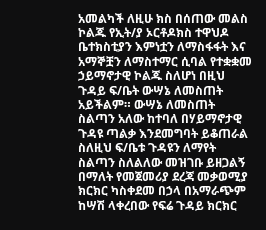አመልካች ለዚሁ ክስ በሰጠው መልስ ኮልጁ የኢት/ያ ኦርቶዶክስ ተዋህዶ ቤተክስቲያን እምነቷን ለማስፋፋት እና አማኞቿን ለማስተማር ሲባል የተቋቋመ ኃይማኖታዊ ኮልጁ ስለሆነ በዚህ ጉዳይ ፍ/ቤት ውሣኔ ለመስጠት አይችልም። ውሣኔ ለመስጠት ስልጣን አለው ከተባለ በሃይማኖታዊ ጉዳዩ ጣልቃ እንደመግባት ይቆጠራል ስለዚህ ፍ/ቤቱ ጉዳዩን ለማየት ስልጣን ስለልለው መዝገቡ ይዘጋልኝ በማለት የመጀመሪያ ደረጃ መቃወሚያ ክርክር ካስቀደመ በኃላ በአማራጭም ከሣሽ ላቀረበው የፍሬ ጉዳይ ክርክር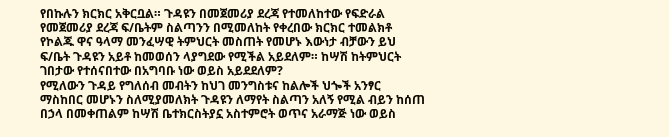የበኩሉን ክርክር አቅርቧል። ጉዳዩን በመጀመሪያ ደረጃ የተመለከተው የፍድራል የመጀመሪያ ደረጃ ፍ/ቤትም ስልጣንን በሚመለከት የቀረበው ክርክር ተመልክቶ የኮልጁ ዋና ዓላማ መንፈሣዊ ትምህርት መስጠት የመሆኑ እውነታ ብቻውን ይህ ፍ/ቤት ጉዳዩን አይቶ ከመወሰን ላያግደው የሚችል አይደለም። ከሣሽ ከትምህርት ገበታው የተሰናበተው በአግባቡ ነው ወይስ አይደደለም?
የሚለውን ጉዳይ የግለሰብ መብትን ከህገ መንግስቱና ከልሎች ህጐች አንፃር ማስከበር መሆኑን ስለሚያመለክት ጉዳዩን ለማየት ስልጣን አለኝ የሚል ብይን ከሰጠ በኃላ በመቀጠልም ከሣሽ ቤተክርስትያኗ አስተምሮት ወጥና አራማጅ ነው ወይስ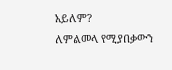አይለም?
ለምልመላ የሚያበቃውን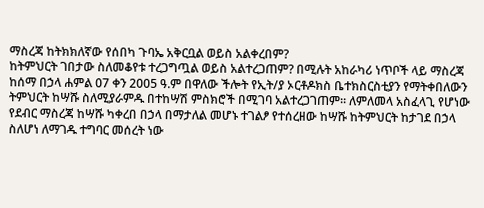ማስረጃ ከትክክለኛው የሰበካ ጉባኤ አቅርቧል ወይስ አልቀረበም?
ከትምህርት ገበታው ስለመቆየቱ ተረጋግጧል ወይስ አልተረጋጠም? በሚሉት አከራካሪ ነጥቦች ላይ ማስረጃ ከሰማ በኃላ ሐምል 07 ቀን 2005 ዓ.ም በዋለው ችሎት የኢት/ያ ኦርቶዶክስ ቤተክስርስቲያን የማትቀበለውን ትምህርት ከሣሹ ስለሚያራምዱ በተከሣሽ ምስክሮች በሚገባ አልተረጋገጠም። ለምለመላ አስፈላጊ የሆነው የደብር ማስረጃ ከሣሹ ካቀረበ በኃላ በማታለል መሆኑ ተገልፆ የተሰረዘው ከሣሹ ከትምህርት ከታገደ በኃላ ስለሆነ ለማገዱ ተግባር መሰረት ነው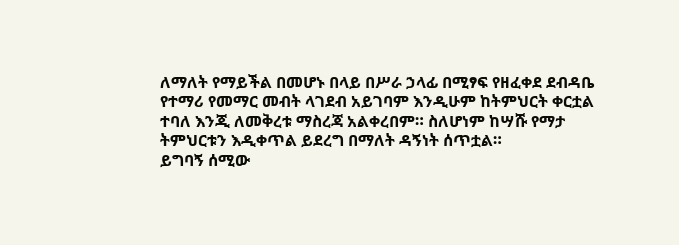ለማለት የማይችል በመሆኑ በላይ በሥራ ኃላፊ በሚፃፍ የዘፈቀደ ደብዳቤ የተማሪ የመማር መብት ላገደብ አይገባም እንዲሁም ከትምህርት ቀርቷል ተባለ እንጂ ለመቅረቱ ማስረጃ አልቀረበም። ስለሆነም ከሣሹ የማታ ትምህርቱን እዲቀጥል ይደረግ በማለት ዳኝነት ሰጥቷል።
ይግባኝ ሰሚው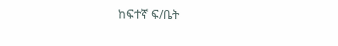ከፍተኛ ፍ/ቤት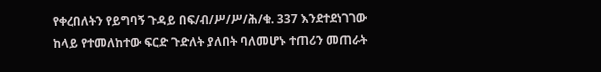የቀረበለትን የይግባኝ ጉዳይ በፍ/ብ/ሥ/ሥ/ሕ/ቁ. 337 እንደተደነገገው ከላይ የተመለከተው ፍርድ ጉድለት ያለበት ባለመሆኑ ተጠሪን መጠራት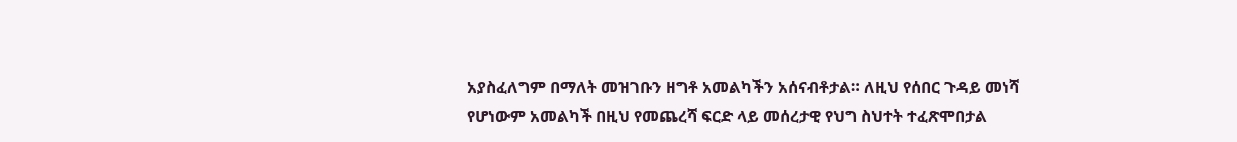አያስፈለግም በማለት መዝገቡን ዘግቶ አመልካችን አሰናብቶታል። ለዚህ የሰበር ጉዳይ መነሻ የሆነውም አመልካች በዚህ የመጨረሻ ፍርድ ላይ መሰረታዊ የህግ ስህተት ተፈጽሞበታል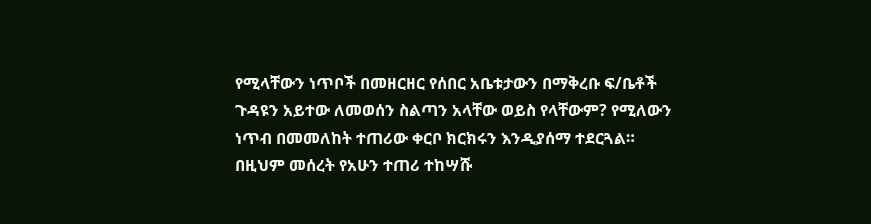የሚላቸውን ነጥቦች በመዘርዘር የሰበር አቤቱታውን በማቅረቡ ፍ/ቤቶች ጉዳዩን አይተው ለመወሰን ስልጣን አላቸው ወይስ የላቸውም? የሚለውን ነጥብ በመመለከት ተጠሪው ቀርቦ ክርክሩን እንዲያሰማ ተደርጓል።
በዚህም መሰረት የአሁን ተጠሪ ተከሣሹ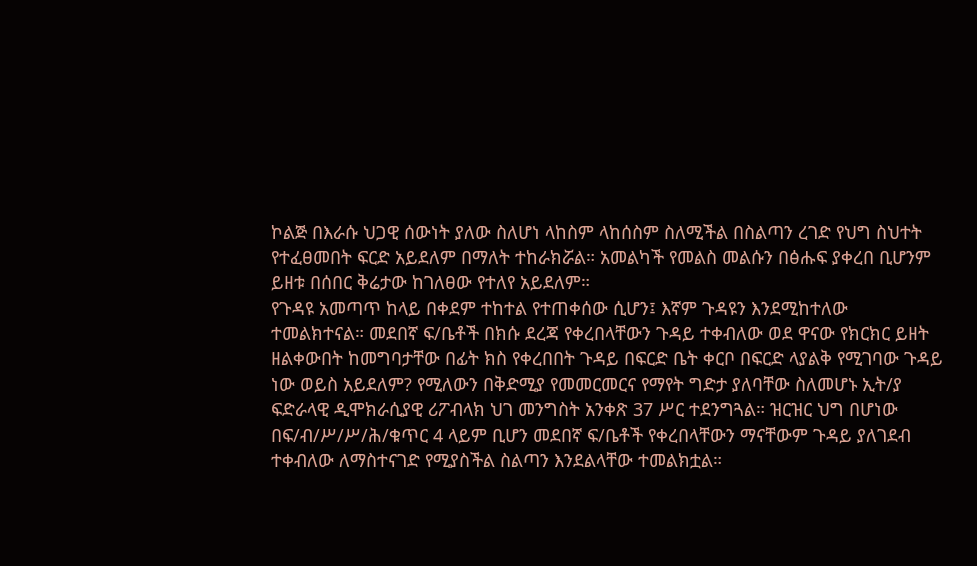ኮልጅ በእራሱ ህጋዊ ሰውነት ያለው ስለሆነ ላከስም ላከሰስም ስለሚችል በስልጣን ረገድ የህግ ስህተት የተፈፀመበት ፍርድ አይደለም በማለት ተከራክሯል። አመልካች የመልስ መልሱን በፅሑፍ ያቀረበ ቢሆንም ይዘቱ በሰበር ቅሬታው ከገለፀው የተለየ አይደለም።
የጉዳዩ አመጣጥ ከላይ በቀደም ተከተል የተጠቀሰው ሲሆን፤ እኛም ጉዳዩን እንደሚከተለው ተመልክተናል። መደበኛ ፍ/ቤቶች በክሱ ደረጃ የቀረበላቸውን ጉዳይ ተቀብለው ወደ ዋናው የክርክር ይዘት ዘልቀውበት ከመግባታቸው በፊት ክስ የቀረበበት ጉዳይ በፍርድ ቤት ቀርቦ በፍርድ ላያልቅ የሚገባው ጉዳይ ነው ወይስ አይደለም? የሚለውን በቅድሚያ የመመርመርና የማየት ግድታ ያለባቸው ስለመሆኑ ኢት/ያ ፍድራላዊ ዲሞክራሲያዊ ሪፖብላክ ህገ መንግስት አንቀጽ 37 ሥር ተደንግጓል። ዝርዝር ህግ በሆነው በፍ/ብ/ሥ/ሥ/ሕ/ቁጥር 4 ላይም ቢሆን መደበኛ ፍ/ቤቶች የቀረበላቸውን ማናቸውም ጉዳይ ያለገደብ ተቀብለው ለማስተናገድ የሚያስችል ስልጣን እንደልላቸው ተመልክቷል።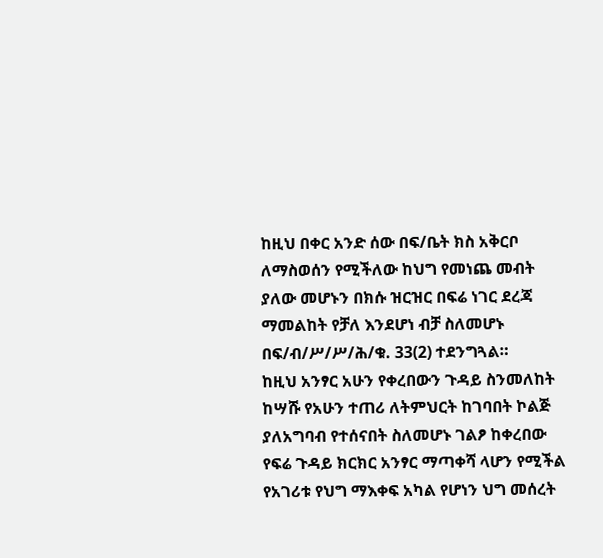ከዚህ በቀር አንድ ሰው በፍ/ቤት ክስ አቅርቦ ለማስወሰን የሚችለው ከህግ የመነጨ መብት ያለው መሆኑን በክሱ ዝርዝር በፍሬ ነገር ደረጃ ማመልከት የቻለ እንደሆነ ብቻ ስለመሆኑ በፍ/ብ/ሥ/ሥ/ሕ/ቁ. 33(2) ተደንግጓል።
ከዚህ አንፃር አሁን የቀረበውን ጉዳይ ስንመለከት ከሣሹ የአሁን ተጠሪ ለትምህርት ከገባበት ኮልጅ ያለአግባብ የተሰናበት ስለመሆኑ ገልፆ ከቀረበው የፍሬ ጉዳይ ክርክር አንፃር ማጣቀሻ ላሆን የሚችል የአገሪቱ የህግ ማእቀፍ አካል የሆነን ህግ መሰረት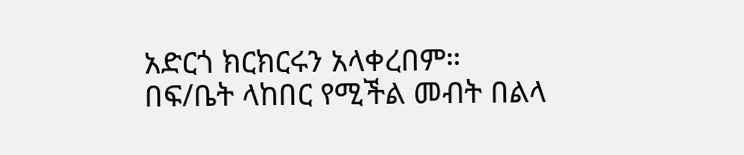አድርጎ ክርክርሩን አላቀረበም።
በፍ/ቤት ላከበር የሚችል መብት በልላ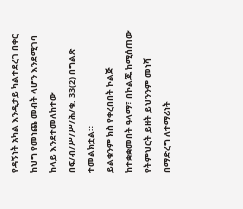የዳኝነት አካል እንዲታይ ካልተደረገ በቀር ከህግ የመነጨ መብት ላሆን እንደሚገባ ከላይ እንደተመለከተው በፍ/ብ/ሥ/ሥ/ሕ/ቁ. 33(2) በግልጽ ተመልክቷል።
ይልቁንም ክስ የቀረበበት ኮልጅ ከተቋቋመበት ዓላማ፣ በኮልጁ ከሚሰጠው የትምህርት ይዘት ይህንንም መነሻ በማድረግ ለተማሪነት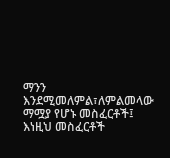ማንን እንደሚመለምል፣ለምልመላው ማሟያ የሆኑ መስፈርቶች፤ እነዚህ መስፈርቶች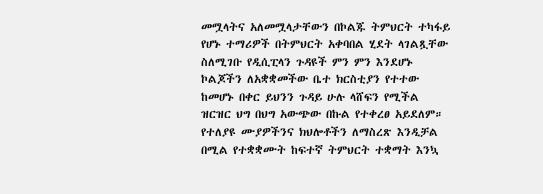መሟላትና አለመሟላታቸውን በኮልጁ ትምህርት ተካፋይ የሆኑ ተማሪዎች በትምህርት አቀባበል ሂደት ላገልጿቸው ስለሚገቡ የዲሲፒላን ጉዳዩች ምን ምን እንደሆኑ ኮልጆችን ለአቋቋመችው ቤተ ክርስቲያን የተተው ከመሆኑ በቀር ይህንን ጉዳይ ሁሉ ላሸፍን የሚችል ዝርዝር ህግ በህግ አውጭው በኩል የተቀረፀ አይደለም።
የተለያዩ ሙያዎችንና ክህሎቶችን ለማስረጽ እንዲቻል በሚል የተቋቋሙት ከፍተኛ ትምህርት ተቋማት እንኳ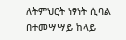ለትምህርት ነፃነት ሲባል በተመሣሣይ ከላይ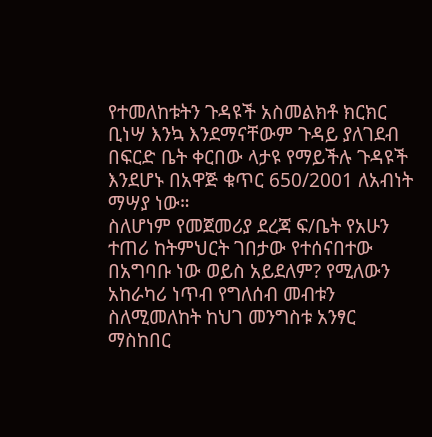የተመለከቱትን ጉዳዩች አስመልክቶ ክርክር ቢነሣ እንኳ እንደማናቸውም ጉዳይ ያለገደብ በፍርድ ቤት ቀርበው ላታዩ የማይችሉ ጉዳዩች እንደሆኑ በአዋጅ ቁጥር 650/2001 ለአብነት ማሣያ ነው።
ስለሆነም የመጀመሪያ ደረጃ ፍ/ቤት የአሁን ተጠሪ ከትምህርት ገበታው የተሰናበተው በአግባቡ ነው ወይስ አይደለም? የሚለውን አከራካሪ ነጥብ የግለሰብ መብቱን ስለሚመለከት ከህገ መንግስቱ አንፃር ማስከበር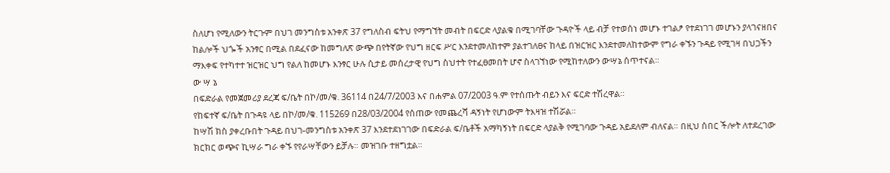ስለሆነ የሚለውን ትርጉም በህገ መንግስቱ አንቀጽ 37 የግለስብ ፍትህ የማግኘት መብት በፍርድ ላያልቁ በሚገባቸው ጉዳዮች ላይ ብቻ የተወሰነ መሆኑ ተገልፆ የተደነገገ መሆኑን ያላገናዘበና ከልሎች ህጐች አንፃር በሚል በደፈናው ከመግለጽ ውጭ በየትኛው የህግ ዘርፍ ሥር እንደተመለከተም ያልተገለፀና ከላይ በዝርዝር እንደተመለከተውም የግራ ቀኙን ጉዳይ የሚገዛ በህጋችን ማእቀፍ የተካተተ ዝርዝር ህግ የልለ ከመሆኑ እንፃር ሁሉ ሲታይ መሰረታዊ የህግ ስህተት የተፈፀመበት ሆኖ ስላገኘነው የሚከተለውን ውሣኔ ሰጥተናል።
ው ሣ ኔ
በፍድራል የመጀመሪያ ደረጃ ፍ/ቤት በኮ/መ/ቁ. 36114 በ24/7/2003 እና በሐምል 07/2003 ዓ.ም የተሰጡት ብይን እና ፍርድ ተሽረዋል።
የከፍተኛ ፍ/ቤት በጉዳዩ ላይ በኮ/መ/ቁ. 115269 በ28/03/2004 የሰጠው የመጨረሻ ዳኝነት የሆነውም ትእዛዝ ተሽሯል።
ከሣሽ ክስ ያቀረቡበት ጉዳይ በህገ-መንግስቱ አንቀጽ 37 እንደተደነገገው በፍድራል ፍ/ቤቶች አማካኝነት በፍርድ ላያልቅ የሚገባው ጉዳይ አይደለም ብለናል። በዚህ ሰበር ችሎት ለተደረገው ክርክር ወጭና ኪሣራ ግራ ቀኙ የየራሣቸውን ይቻሉ። መዝገቡ ተዘግቷል።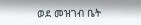ወደ መዝገብ ቤት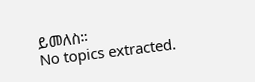ይመለስ።
No topics extracted.